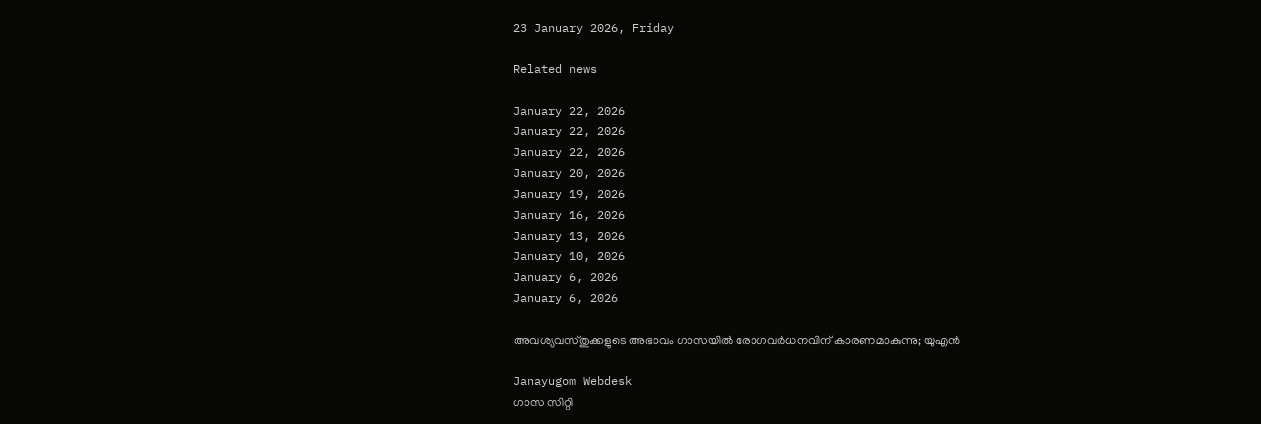23 January 2026, Friday

Related news

January 22, 2026
January 22, 2026
January 22, 2026
January 20, 2026
January 19, 2026
January 16, 2026
January 13, 2026
January 10, 2026
January 6, 2026
January 6, 2026

അവശ്യവസ്തുക്കളുടെ അഭാവം ഗാസയില്‍ രോഗവര്‍ധനവിന് കാരണമാകുന്നു; യുഎൻ

Janayugom Webdesk
ഗാസ സിറ്റി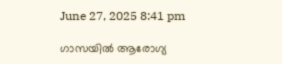June 27, 2025 8:41 pm

ഗാസയില്‍ ആരോഗ്യ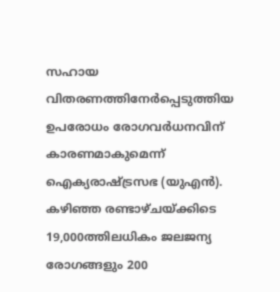സഹായ വിതരണത്തിനേര്‍പ്പെടുത്തിയ ഉപരോധം രോഗവര്‍ധനവിന് കാരണമാകുമെന്ന് ഐക്യരാഷ്ട്രസഭ (യുഎന്‍). കഴിഞ്ഞ രണ്ടാഴ്ചയ്ക്കിടെ 19,000ത്തിലധികം ജലജന്യ രോഗങ്ങളും 200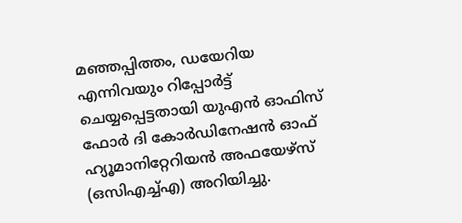മഞ്ഞപ്പിത്തം, ഡയേറിയ എന്നിവയും റിപ്പോര്‍ട്ട് ചെയ്യപ്പെട്ടതായി യുഎൻ ഓഫിസ് ഫോർ ദി കോർഡിനേഷൻ ഓഫ് ഹ്യൂമാനിറ്റേറിയൻ അഫയേഴ്‌സ് (ഒസിഎച്ച്എ) അറിയിച്ചു.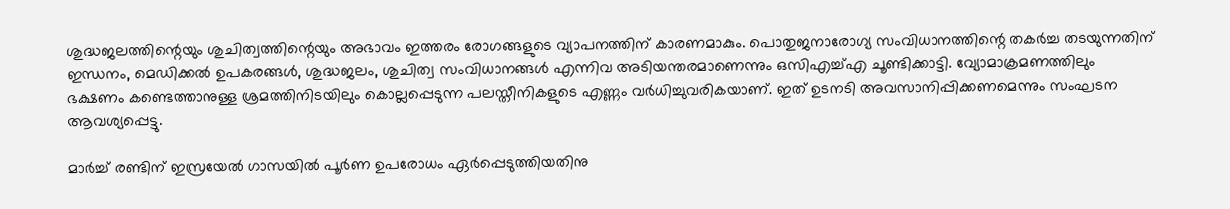ശുദ്ധജലത്തിന്റെയും ശുചിത്വത്തിന്റെയും അഭാവം ഇത്തരം രോഗങ്ങളുടെ വ്യാപനത്തിന് കാരണമാകും. പൊതുജനാരോഗ്യ സംവിധാനത്തിന്റെ തകര്‍ച്ച തടയുന്നതിന് ഇന്ധനം, മെഡിക്കൽ ഉപകരങ്ങള്‍, ശുദ്ധജലം, ശുചിത്വ സംവിധാനങ്ങള്‍ എന്നിവ അടിയന്തരമാണെന്നും ഒസിഎച്ച്എ ചൂണ്ടിക്കാട്ടി. വ്യോമാക്രമണത്തിലും ഭക്ഷണം കണ്ടെത്താനുള്ള ശ്രമത്തിനിടയിലും കൊല്ലപ്പെടുന്ന പലസ്തീനികളുടെ എണ്ണം വര്‍ധിച്ചുവരികയാണ്. ഇത് ഉടനടി അവസാനിപ്പിക്കണമെന്നും സംഘടന ആവശ്യപ്പെട്ടു.

മാര്‍ച്ച് രണ്ടിന് ഇസ്രയേല്‍ ഗാസയില്‍ പൂര്‍ണ ഉപരോധം ഏര്‍പ്പെടുത്തിയതിനു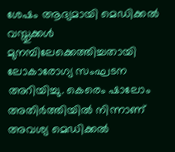ശേഷം ആദ്യമായി മെഡിക്കല്‍ വസ്തുക്കള്‍ മുനമ്പിലേക്കെത്തിച്ചതായി ലോകാരോഗ്യ സംഘടന അറിയിച്ചു. കെരെം ഷാലോം അതിർത്തിയിൽ നിന്നാണ് അവശ്യ മെഡിക്കൽ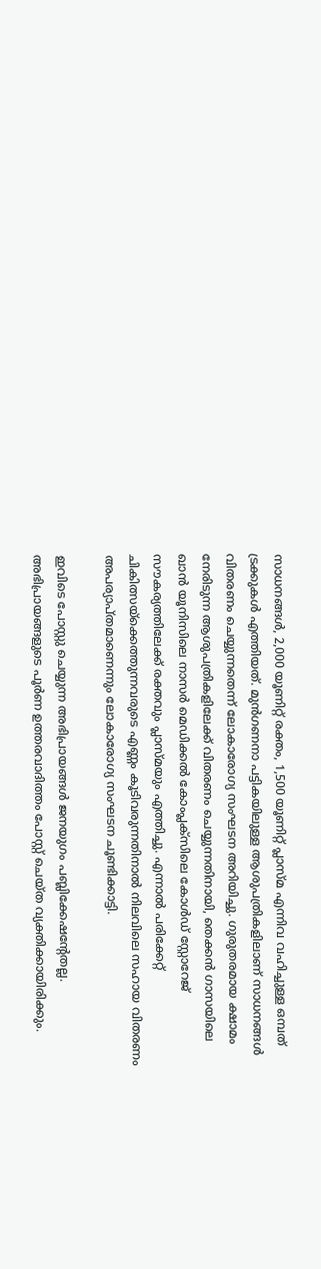സാധനങ്ങൾ, 2,000 യൂണിറ്റ് രക്തം, 1,500 യൂണിറ്റ് പ്ലാസ്മ എന്നിവ വഹിച്ചുള്ള ഒമ്പത് ട്രക്കുകൾ എത്തിയത്. മുൻഗണനാ പട്ടികയിലുള്ള ആശുപത്രികളിലാണ് സാധനങ്ങൾ വിതരണം ചെയ്യുന്നതെന്ന് ലോകാരോഗ്യ സംഘടന അറിയിച്ചു. ഗുരുതരമായ ക്ഷാമം നേരിടുന്ന ആശുപത്രികളിലേക്ക് വിതരണം ചെയ്യുന്നതിനായി, തെക്കൻ ഗാസയിലെ ഖാൻ യൂനിസിലെ നാസർ മെഡിക്കൽ കോംപ്ലക്സിലെ കോൾഡ് സ്റ്റോറേജ് സൗകര്യത്തിലേക്ക് രക്തവും പ്ലാസ്മയും എത്തിച്ചു. എന്നാല്‍ പരിക്കേറ്റ് ചികിത്സയ്ക്കെത്തുന്നവരുടെ എണ്ണം കൂടിവരുന്നതിനാല്‍ നിലവിലെ സഹായ വിതരണം അപര്യാപ്തമാണെന്നും ലോകാരോഗ്യ സംഘടന ചൂണ്ടിക്കാട്ടി.

ഇവിടെ പോസ്റ്റു ചെയ്യുന്ന അഭിപ്രായങ്ങള്‍ ജനയുഗം പബ്ലിക്കേഷന്റേതല്ല. അഭിപ്രായങ്ങളുടെ പൂര്‍ണ ഉത്തരവാദിത്തം പോസ്റ്റ് ചെയ്ത വ്യക്തിക്കായിരിക്കും.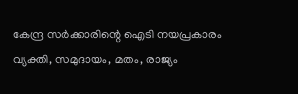കേന്ദ്ര സര്‍ക്കാരിന്റെ ഐടി നയപ്രകാരം വ്യക്തി, സമുദായം, മതം, രാജ്യം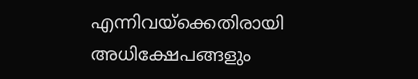എന്നിവയ്‌ക്കെതിരായി അധിക്ഷേപങ്ങളും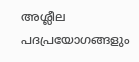അശ്ലീല പദപ്രയോഗങ്ങളും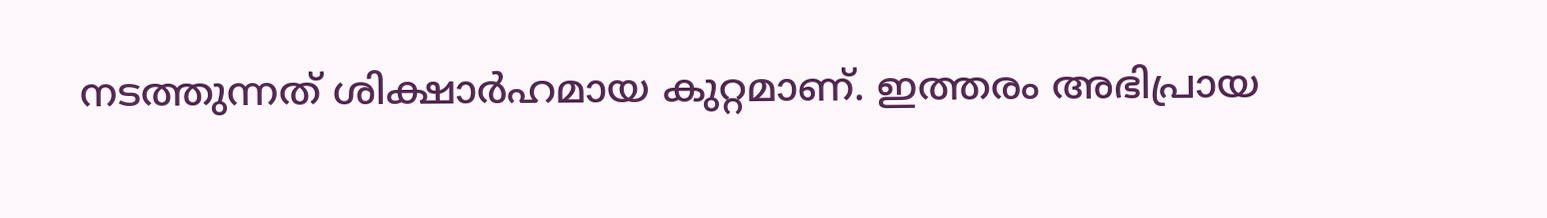നടത്തുന്നത് ശിക്ഷാര്‍ഹമായ കുറ്റമാണ്. ഇത്തരം അഭിപ്രായ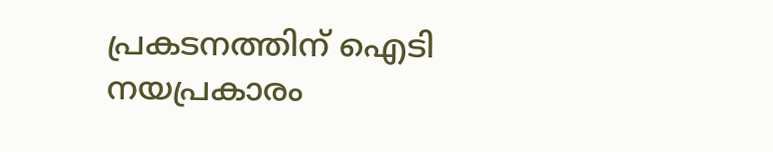പ്രകടനത്തിന് ഐടി നയപ്രകാരം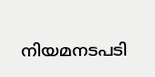നിയമനടപടി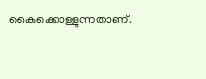കൈക്കൊള്ളുന്നതാണ്.